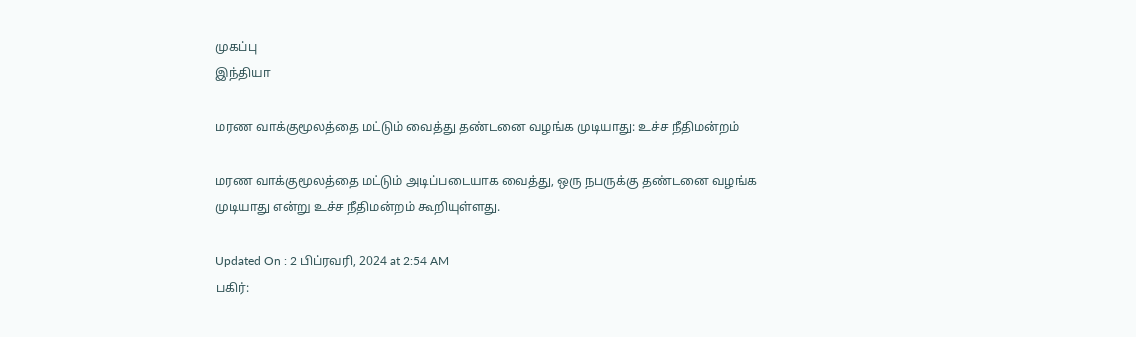முகப்பு
இந்தியா

மரண வாக்குமூலத்தை மட்டும் வைத்து தண்டனை வழங்க முடியாது: உச்ச நீதிமன்றம்

மரண வாக்குமூலத்தை மட்டும் அடிப்படையாக வைத்து, ஒரு நபருக்கு தண்டனை வழங்க முடியாது என்று உச்ச நீதிமன்றம் கூறியுள்ளது.

Updated On : 2 பிப்ரவரி, 2024 at 2:54 AM
பகிர்: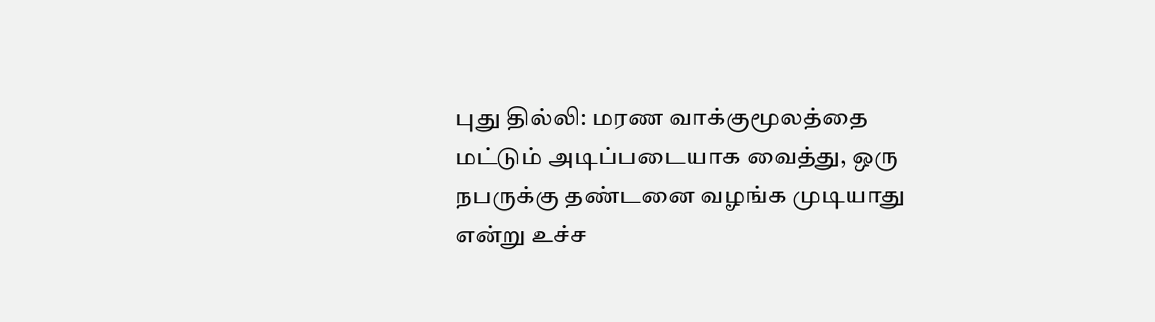புது தில்லி: மரண வாக்குமூலத்தை மட்டும் அடிப்படையாக வைத்து, ஒரு நபருக்கு தண்டனை வழங்க முடியாது என்று உச்ச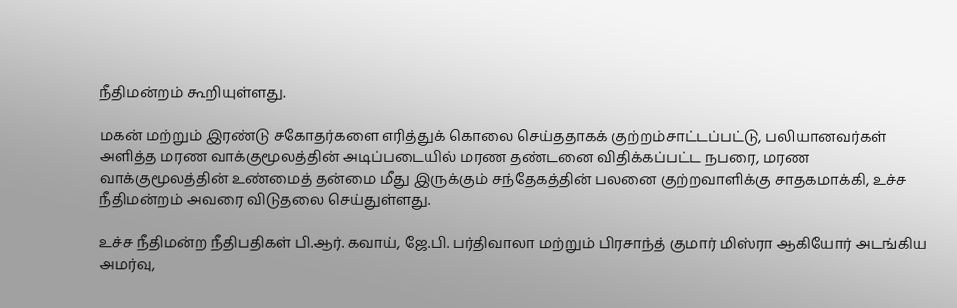நீதிமன்றம் கூறியுள்ளது.

மகன் மற்றும் இரண்டு சகோதர்களை எரித்துக் கொலை செய்ததாகக் குற்றம்சாட்டப்பட்டு, பலியானவர்கள் அளித்த மரண வாக்குமூலத்தின் அடிப்படையில் மரண தண்டனை விதிக்கப்பட்ட நபரை, மரண வாக்குமூலத்தின் உண்மைத் தன்மை மீது இருக்கும் சந்தேகத்தின் பலனை குற்றவாளிக்கு சாதகமாக்கி, உச்ச நீதிமன்றம் அவரை விடுதலை செய்துள்ளது.

உச்ச நீதிமன்ற நீதிபதிகள் பி.ஆர். கவாய், ஜே.பி. பர்திவாலா மற்றும் பிரசாந்த் குமார் மிஸ்ரா ஆகியோர் அடங்கிய அமர்வு,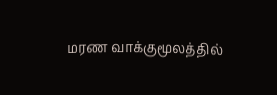மரண வாக்குமூலத்தில்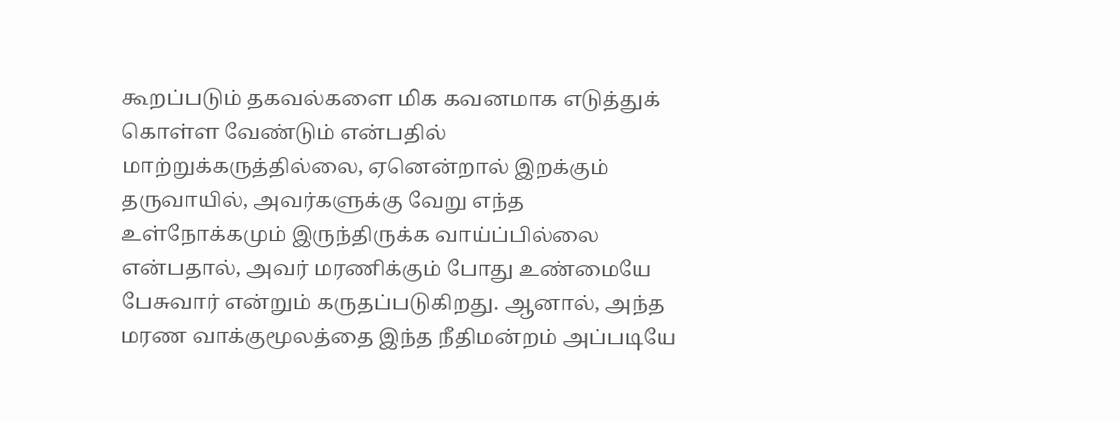கூறப்படும் தகவல்களை மிக கவனமாக எடுத்துக் கொள்ள வேண்டும் என்பதில் மாற்றுக்கருத்தில்லை, ஏனென்றால் இறக்கும் தருவாயில், அவர்களுக்கு வேறு எந்த உள்நோக்கமும் இருந்திருக்க வாய்ப்பில்லை என்பதால், அவர் மரணிக்கும் போது உண்மையே பேசுவார் என்றும் கருதப்படுகிறது. ஆனால், அந்த மரண வாக்குமூலத்தை இந்த நீதிமன்றம் அப்படியே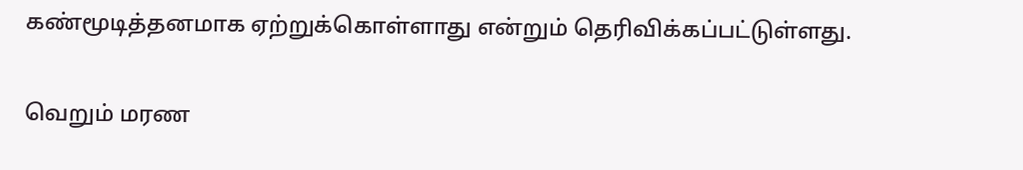கண்மூடித்தனமாக ஏற்றுக்கொள்ளாது என்றும் தெரிவிக்கப்பட்டுள்ளது.

வெறும் மரண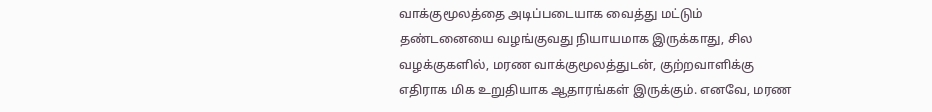வாக்குமூலத்தை அடிப்படையாக வைத்து மட்டும் தண்டனையை வழங்குவது நியாயமாக இருக்காது, சில வழக்குகளில், மரண வாக்குமூலத்துடன், குற்றவாளிக்கு எதிராக மிக உறுதியாக ஆதாரங்கள் இருக்கும். எனவே, மரண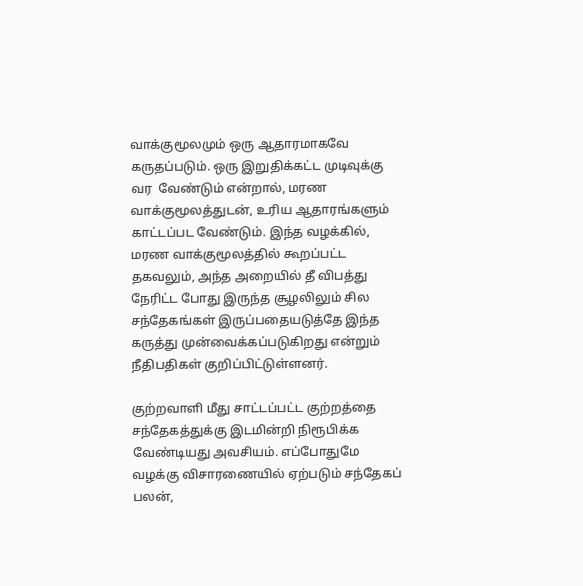வாக்குமூலமும் ஒரு ஆதாரமாகவே கருதப்படும். ஒரு இறுதிக்கட்ட முடிவுக்கு வர  வேண்டும் என்றால், மரண வாக்குமூலத்துடன், உரிய ஆதாரங்களும் காட்டப்பட வேண்டும். இந்த வழக்கில், மரண வாக்குமூலத்தில் கூறப்பட்ட தகவலும், அந்த அறையில் தீ விபத்து நேரிட்ட போது இருந்த சூழலிலும் சில சந்தேகங்கள் இருப்பதையடுத்தே இந்த கருத்து முன்வைக்கப்படுகிறது என்றும் நீதிபதிகள் குறிப்பிட்டுள்ளனர்.

குற்றவாளி மீது சாட்டப்பட்ட குற்றத்தை சந்தேகத்துக்கு இடமின்றி நிரூபிக்க வேண்டியது அவசியம். எப்போதுமே வழக்கு விசாரணையில் ஏற்படும் சந்தேகப் பலன்,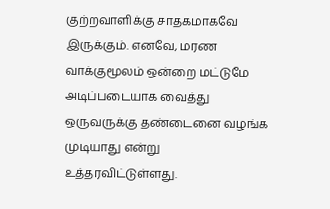குற்றவாளிக்கு சாதகமாகவே இருக்கும். எனவே, மரண வாக்குமூலம் ஒன்றை மட்டுமே அடிப்படையாக வைத்து ஒருவருக்கு தண்டைனை வழங்க முடியாது என்று உத்தரவிட்டுள்ளது.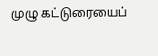முழு கட்டுரையைப்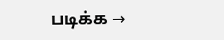படிக்க →